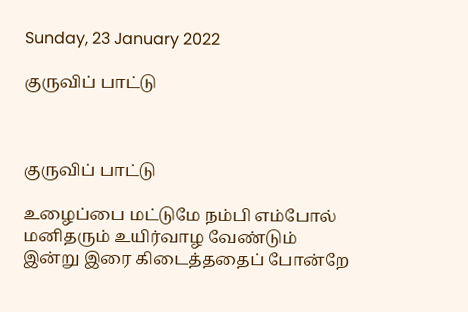Sunday, 23 January 2022

குருவிப் பாட்டு



குருவிப் பாட்டு

உழைப்பை மட்டுமே நம்பி எம்போல் மனிதரும் உயிர்வாழ வேண்டும்                            இன்று இரை கிடைத்ததைப் போன்றே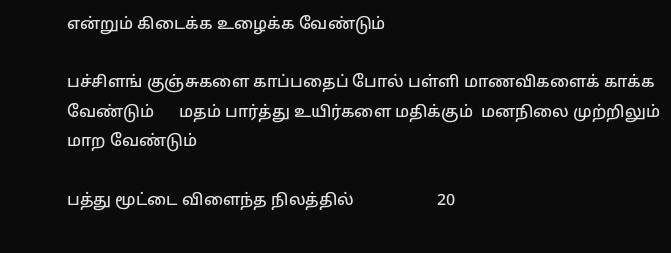என்றும் கிடைக்க உழைக்க வேண்டும்

பச்சிளங் குஞ்சுகளை காப்பதைப் போல் பள்ளி மாணவிகளைக் காக்க வேண்டும்      மதம் பார்த்து உயிர்களை மதிக்கும்  மனநிலை முற்றிலும் மாற வேண்டும்

பத்து மூட்டை விளைந்த நிலத்தில்                    20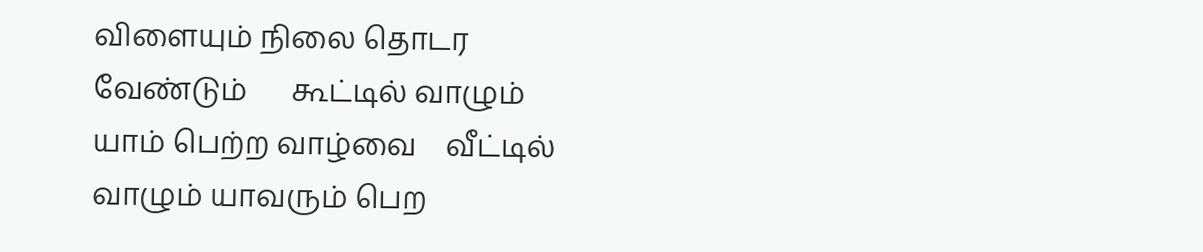விளையும் நிலை தொடர வேண்டும்      கூட்டில் வாழும் யாம் பெற்ற வாழ்வை    வீட்டில் வாழும் யாவரும் பெற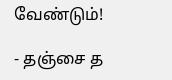வேண்டும்!

- தஞ்சை த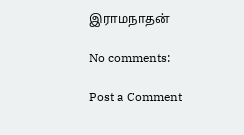இராமநாதன்

No comments:

Post a Comment